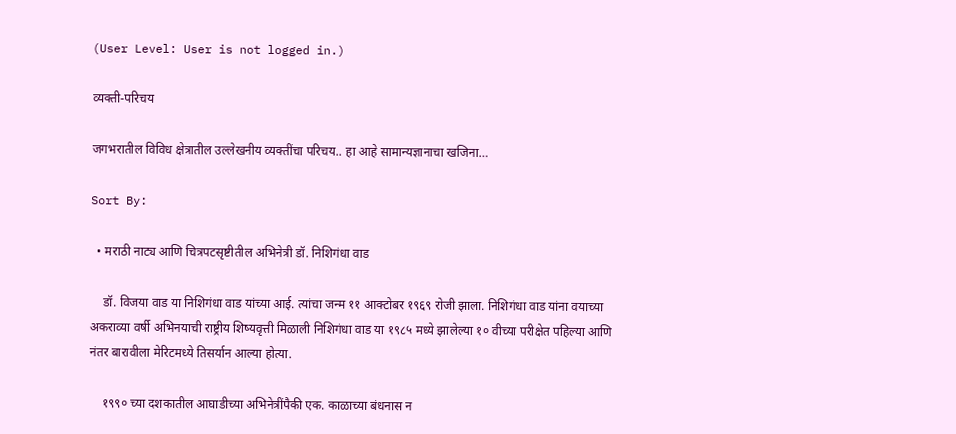(User Level: User is not logged in.)

व्यक्ती-परिचय

जगभरातील विविध क्षेत्रातील उल्लेखनीय व्यक्तींचा परिचय.. हा आहे सामान्यज्ञानाचा खजिना…

Sort By:

  • मराठी नाट्य आणि चित्रपटसृष्टीतील अभिनेत्री डॉ. निशिगंधा वाड

    डॉ. विजया वाड या निशिगंधा वाड यांच्या आई. त्यांचा जन्म ११ आक्टोबर १९६९ रोजी झाला. निशिगंधा वाड यांना वयाच्या अकराव्या वर्षी अभिनयाची राष्ट्रीय शिष्यवृत्ती मिळाली निशिगंधा वाड या १९८५ मध्ये झालेल्या १० वीच्या परीक्षेत पहिल्या आणि नंतर बारावीला मेरिटमध्ये तिसर्यान आल्या होत्या.

    १९९० च्या दशकातील आघाडीच्या अभिनेत्रींपैकी एक. काळाच्या बंधनास न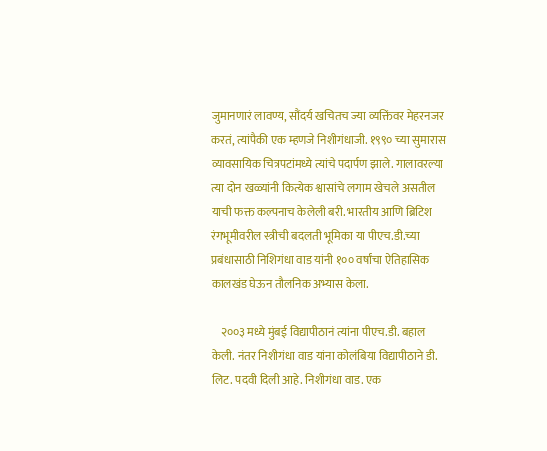जुमानणारं लावण्य, सौंदर्य खचितच ज्या व्यक्तिंवर मेहरनजर करतं, त्यांपैकी एक म्हणजे निशीगंधाजी. १९९० च्या सुमारास व्यावसायिक चित्रपटांमध्ये त्यांचे पदार्पण झाले. गालावरल्या त्या दोन खळ्यांनी कित्येक श्वासांचे लगाम खेचले असतील याची फक्त कल्पनाच केलेली बरी. भारतीय आणि ब्रिटिश रंगभूमीवरील स्त्रीची बदलती भूमिका या पीएच.डी.च्या प्रबंधासाठी निशिगंधा वाड यांनी १०० वर्षांचा ऐतिहासिक कालखंड घेऊन तौलनिक अभ्यास केला.

    २००३ मध्ये मुंबई विद्यापीठानं त्यांना पीएच.डी. बहाल केली. नंतर निशीगंधा वाड यांना कोलंबिया विद्यापीठाने डी. लिट. पदवी दिली आहे. निशीगंधा वाड. एक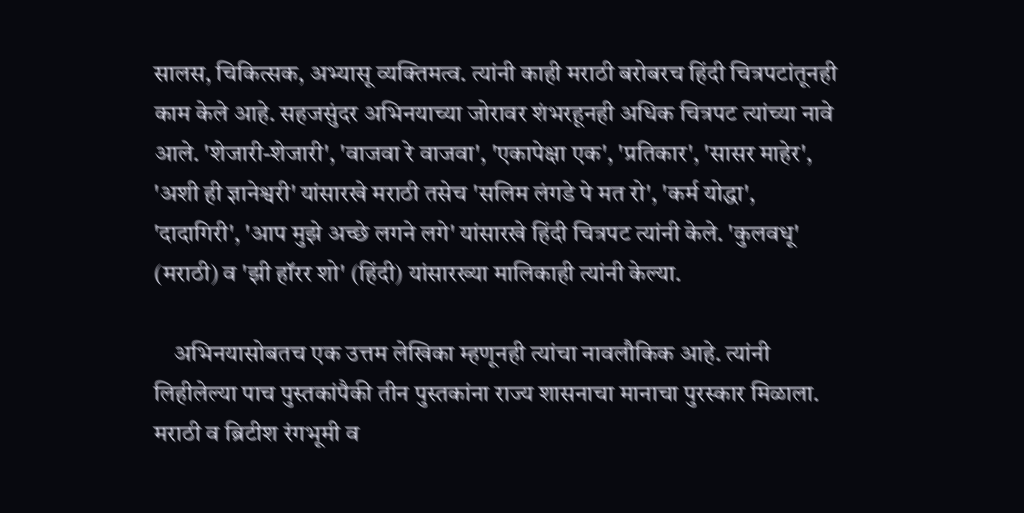सालस, चिकित्सक, अभ्यासू व्यक्तिमत्व. त्यांनी काही मराठी बरोबरच हिंदी चित्रपटांतूनही काम केले आहे. सहजसुंदर अभिनयाच्या जोरावर शंभरहूनही अधिक चित्रपट त्यांच्या नावे आले. 'शेजारी-शेजारी', 'वाजवा रे वाजवा', 'एकापेक्षा एक', 'प्रतिकार', 'सासर माहेर', 'अशी ही ज्ञानेश्वरी' यांसारखे मराठी तसेच 'सलिम लंगडे पे मत रो', 'कर्म योद्धा', 'दादागिरी', 'आप मुझे अच्छे लगने लगे' यांसारखे हिंदी चित्रपट त्यांनी केले. 'कुलवधू' (मराठी) व 'झी हॉरर शो' (हिंदी) यांसारख्या मालिकाही त्यांनी केल्या.

    अभिनयासोबतच एक उत्तम लेखिका म्हणूनही त्यांचा नावलौकिक आहे. त्यांनी लिहीलेल्या पाच पुस्तकांपैकी तीन पुस्तकांना राज्य शासनाचा मानाचा पुरस्कार मिळाला. मराठी व ब्रिटीश रंगभूमी व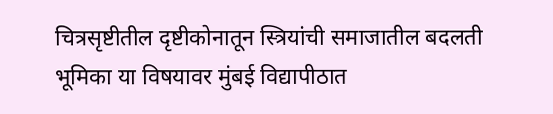चित्रसृष्टीतील दृष्टीकोनातून स्त्रियांची समाजातील बदलती भूमिका या विषयावर मुंबई विद्यापीठात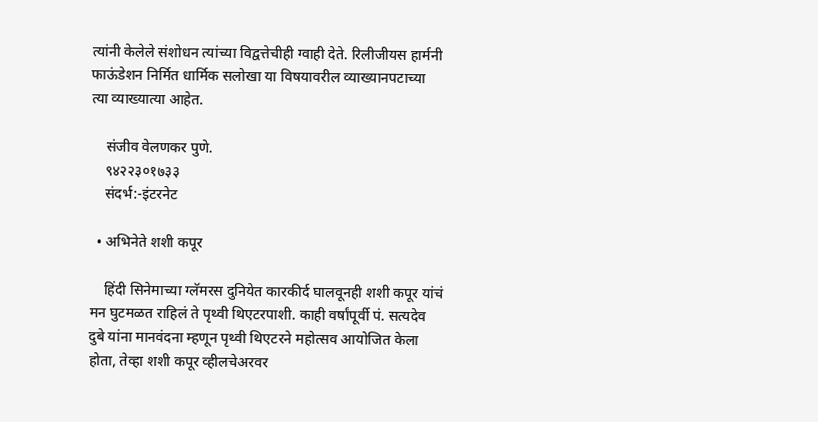त्यांनी केलेले संशोधन त्यांच्या विद्वत्तेचीही ग्वाही देते. रिलीजीयस हार्मनी फाऊंडेशन निर्मित धार्मिक सलोखा या विषयावरील व्याख्यानपटाच्या त्या व्याख्यात्या आहेत.

    संजीव वेलणकर पुणे.
    ९४२२३०१७३३
    संदर्भ:-इंटरनेट

  • अभिनेते शशी कपूर

    हिंदी सिनेमाच्या ग्लॅमरस दुनियेत कारकीर्द घालवूनही शशी कपूर यांचं मन घुटमळत राहिलं ते पृथ्वी थिएटरपाशी. काही वर्षांपूर्वी पं. सत्यदेव दुबे यांना मानवंदना म्हणून पृथ्वी थिएटरने महोत्सव आयोजित केला होता, तेव्हा शशी कपूर व्हीलचेअरवर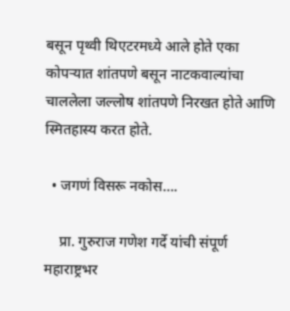बसून पृथ्वी थिएटरमध्ये आले होते एका कोपऱ्यात शांतपणे बसून नाटकवाल्यांचा चाललेला जल्लोष शांतपणे निरखत होते आणि स्मितहास्य करत होते.

  • जगणं विसरू नकोस….

    प्रा. गुरुराज गणेश गर्दे यांची संपूर्ण महाराष्ट्रभर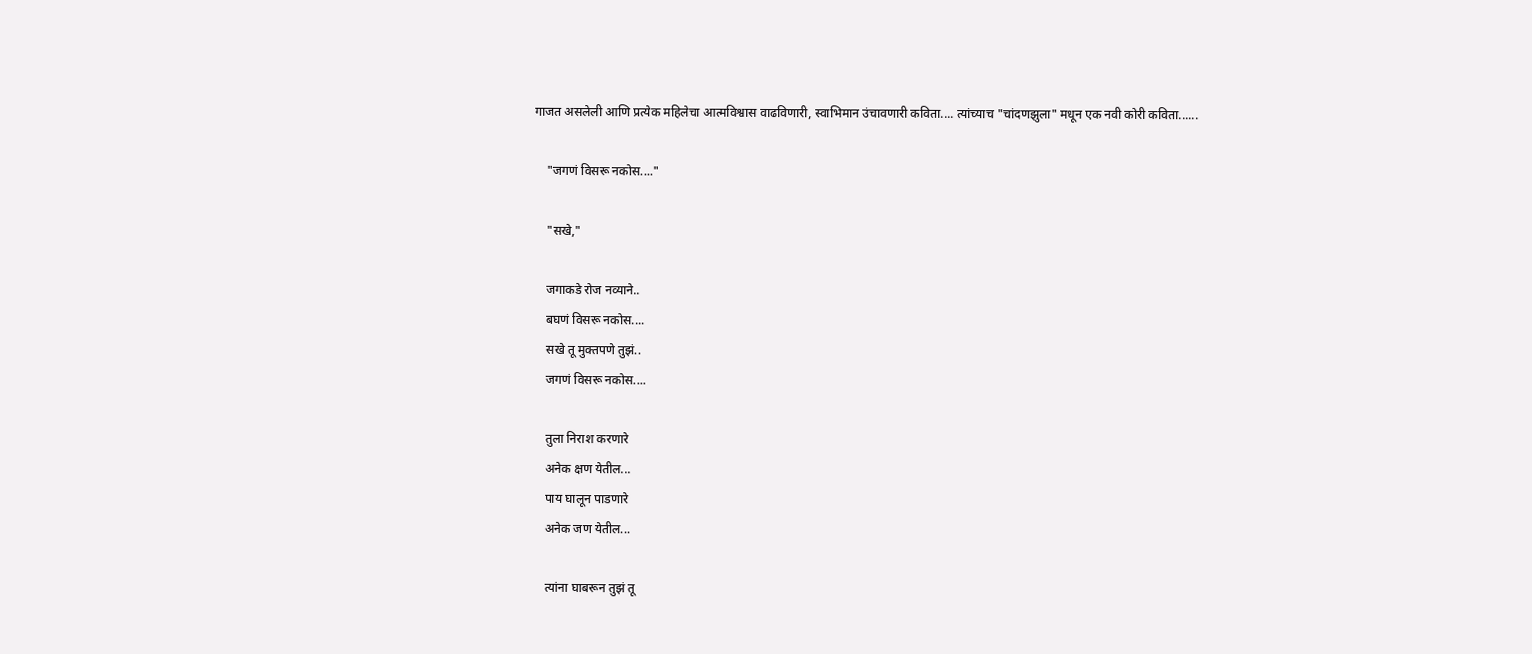गाजत असलेली आणि प्रत्येक महिलेचा आत्मविश्वास वाढविणारी, स्वाभिमान उंचावणारी कविता.... त्यांच्याच "चांदणझुला" मधून एक नवी कोरी कविता......

    "जगणं विसरू नकोस...."

    "सखे,"

    जगाकडे रोज नव्याने..
    बघणं विसरू नकोस....
    सखे तू मुक्तपणे तुझं..
    जगणं विसरू नकोस....

    तुला निराश करणारे
    अनेक क्षण येतील...
    पाय घालून पाडणारे
    अनेक जण येतील...

    त्यांना घाबरून तुझं तू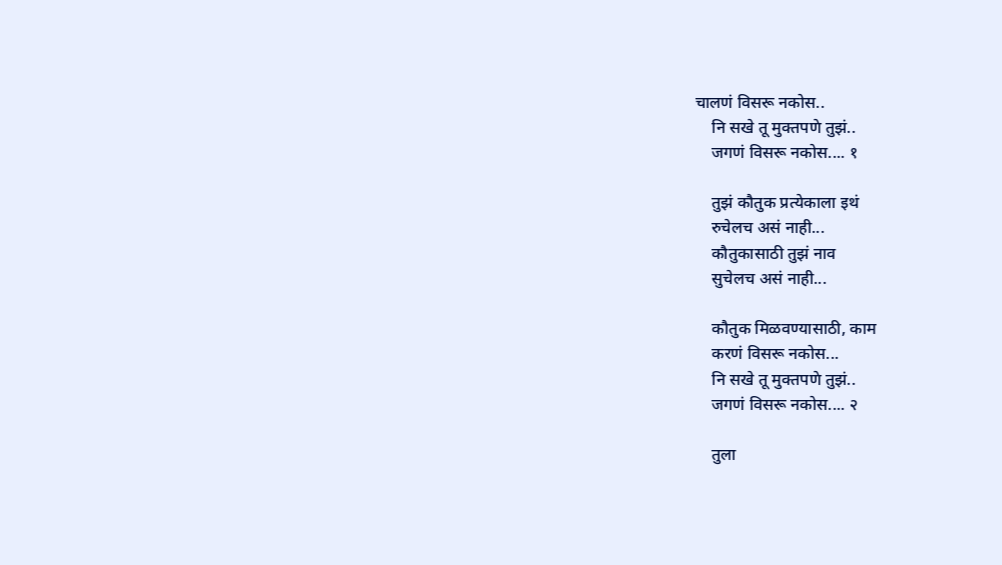चालणं विसरू नकोस..
    नि सखे तू मुक्तपणे तुझं..
    जगणं विसरू नकोस.... १

    तुझं कौतुक प्रत्येकाला इथं
    रुचेलच असं नाही...
    कौतुकासाठी तुझं नाव
    सुचेलच असं नाही...

    कौतुक मिळवण्यासाठी, काम
    करणं विसरू नकोस...
    नि सखे तू मुक्तपणे तुझं..
    जगणं विसरू नकोस.... २

    तुला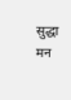सुद्धा मन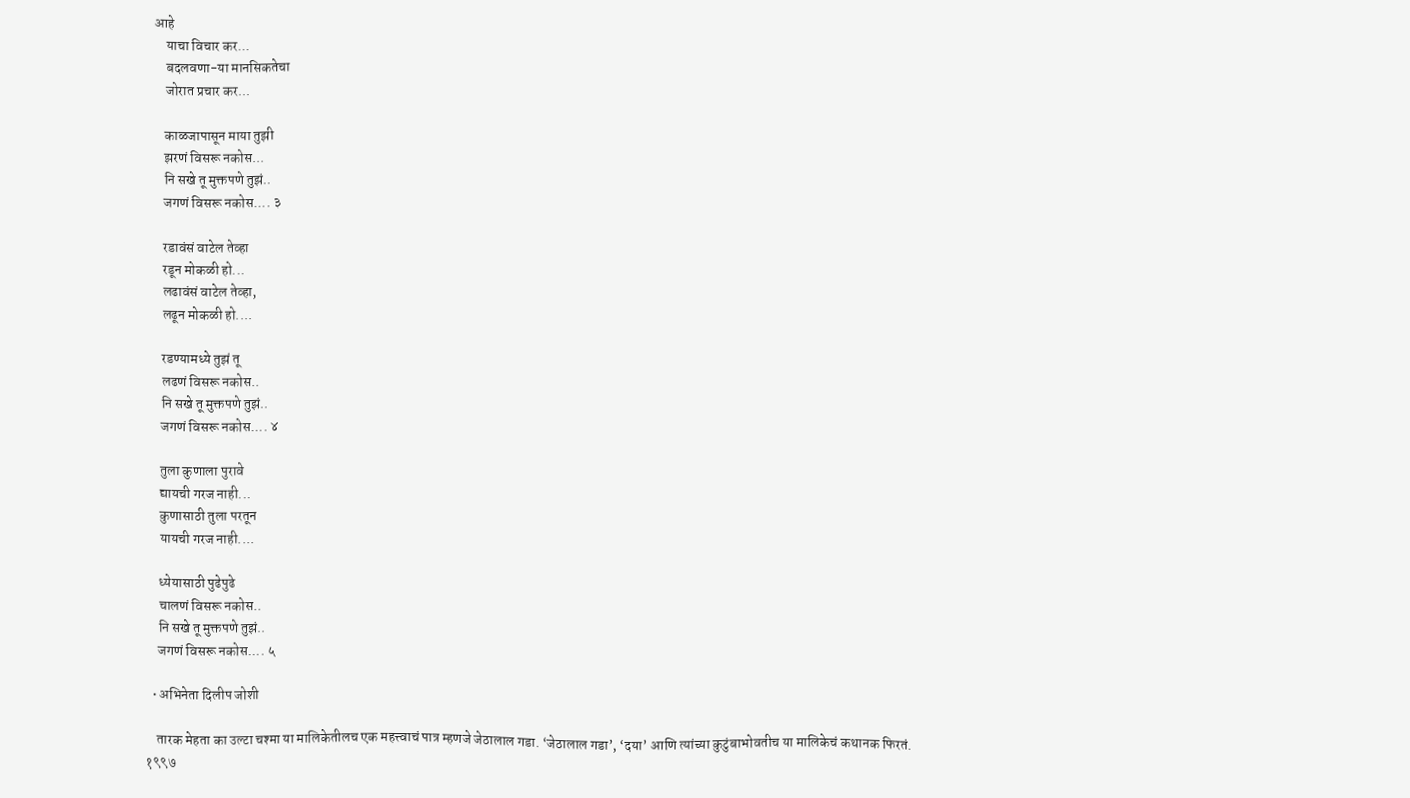आहे
    याचा विचार कर...
    बदलवणा-या मानसिकतेचा
    जोरात प्रचार कर...

    काळजापासून माया तुझी
    झरणं विसरू नकोस...
    नि सखे तू मुक्तपणे तुझं..
    जगणं विसरू नकोस.... ३

    रडावंसं वाटेल तेव्हा
    रडून मोकळी हो...
    लढावंसं वाटेल तेव्हा,
    लढून मोकळी हो....

    रडण्यामध्ये तुझं तू
    लढणं विसरू नकोस..
    नि सखे तू मुक्तपणे तुझं..
    जगणं विसरू नकोस.... ४

    तुला कुणाला पुरावे
    द्यायची गरज नाही...
    कुणासाठी तुला परतून
    यायची गरज नाही....

    ध्येयासाठी पुढेपुढे
    चालणं विसरू नकोस..
    नि सखे तू मुक्तपणे तुझं..
    जगणं विसरू नकोस.... ५

  • अभिनेता दिलीप जोशी

    तारक मेहता का उल्टा चश्मा या मालिकेतीलच एक महत्त्वाचं पात्र म्हणजे जेठालाल गडा. ‘जेठालाल गडा’, ‘दया’ आणि त्यांच्या कुटुंबाभोवतीच या मालिकेचं कथानक फिरतं. १९९७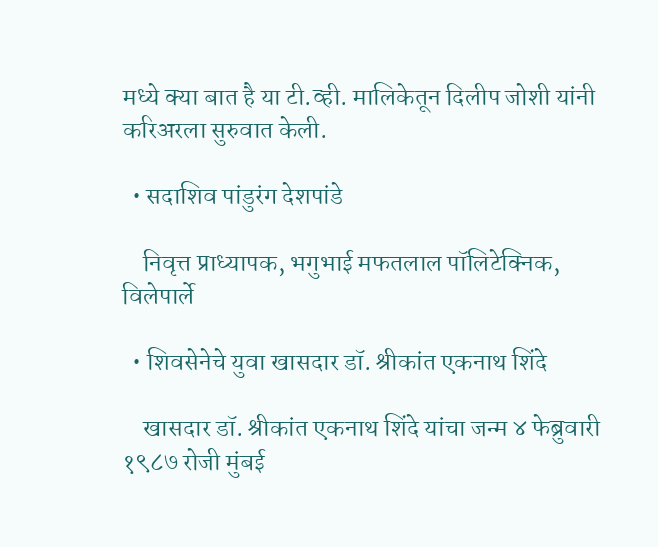मध्ये क्या बात है या टी.व्ही. मालिकेतून दिलीप जोशी यांनी करिअरला सुरुवात केली.

  • सदाशिव पांडुरंग देशपांडे

    निवृत्त प्राध्यापक, भगुभाई मफतलाल पॉलिटेक्निक, विलेपार्ले

  • शिवसेनेचे युवा खासदार डॉ. श्रीकांत एकनाथ शिंदे

    खासदार डॉ. श्रीकांत एकनाथ शिंदे यांचा जन्म ४ फेब्रुवारी १९८७ रोजी मुंबई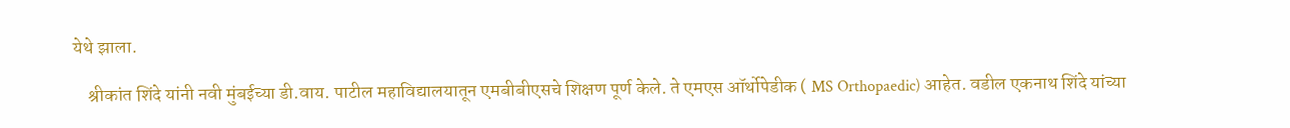येथे झाला.

    श्रीकांत शिंदे यांनी नवी मुंबईच्या डी.वाय. पाटील महाविद्यालयातून एमबीबीएसचे शिक्षण पूर्ण केले. ते एमएस ऑर्थोपेडीक ( MS Orthopaedic) आहेत. वडील एकनाथ शिंदे यांच्या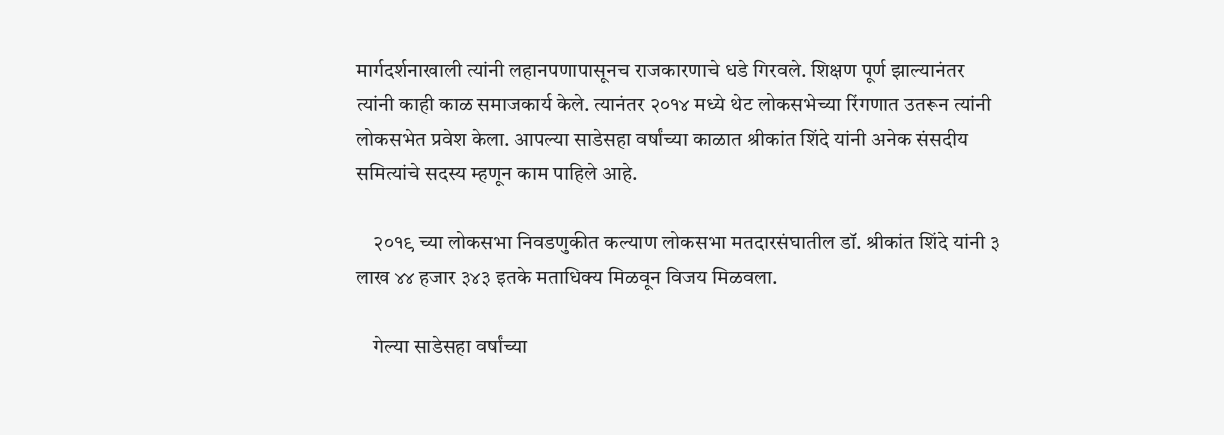मार्गदर्शनाखाली त्यांनी लहानपणापासूनच राजकारणाचे धडे गिरवले. शिक्षण पूर्ण झाल्यानंतर त्यांनी काही काळ समाजकार्य केले. त्यानंतर २०१४ मध्ये थेट लोकसभेच्या रिंगणात उतरून त्यांनी लोकसभेत प्रवेश केला. आपल्या साडेसहा वर्षांच्या काळात श्रीकांत शिंदे यांनी अनेक संसदीय समित्यांचे सदस्य म्हणून काम पाहिले आहे.

    २०१९ च्या लोकसभा निवडणुकीत कल्याण लोकसभा मतदारसंघातील डॉ. श्रीकांत शिंदे यांनी ३ लाख ४४ हजार ३४३ इतके मताधिक्य मिळवून विजय मिळवला.

    गेल्या साडेसहा वर्षांच्या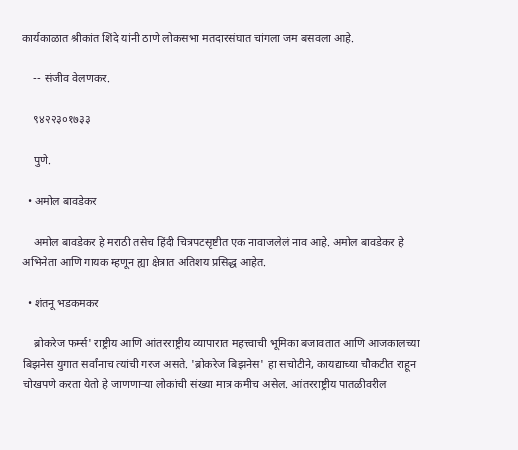कार्यकाळात श्रीकांत शिंदे यांनी ठाणे लोकसभा मतदारसंघात चांगला जम बसवला आहे.

    -- संजीव वेलणकर.

    ९४२२३०१७३३

    पुणे.

  • अमोल बावडेकर

    अमोल बावडेकर हे मराठी तसेच हिंदी चित्रपटसृष्टीत एक नावाजलेलं नाव आहे. अमोल बावडेकर हे अभिनेता आणि गायक म्हणून ह्या क्षेत्रात अतिशय प्रसिद्ध आहेत.

  • शंतनू भडकमकर

    ब्रोकरेज फर्म्स' राष्ट्रीय आणि आंतरराष्ट्रीय व्यापारात महत्त्वाची भूमिका बजावतात आणि आजकालच्या बिझनेस युगात सर्वांनाच त्यांची गरज असते. 'ब्रोकरेज बिझनेस' हा सचोटीने, कायद्याच्या चौकटीत राहून चोखपणे करता येतो हे जाणणार्‍या लोकांची संख्या मात्र कमीच असेल. आंतरराष्ट्रीय पातळीवरील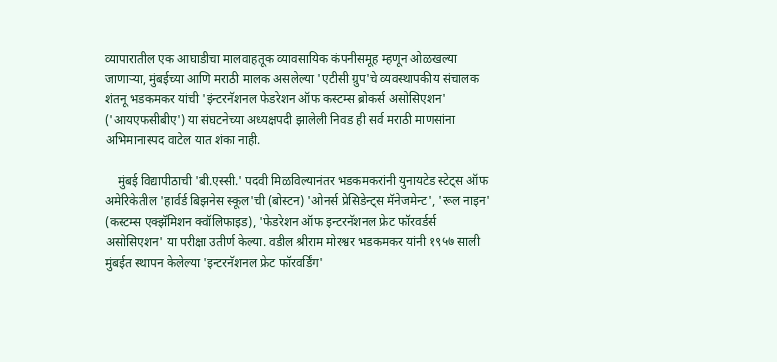व्यापारातील एक आघाडीचा मालवाहतूक व्यावसायिक कंपनीसमूह म्हणून ओळखल्या जाणार्‍या, मुंबईच्या आणि मराठी मालक असलेल्या 'एटीसी ग्रुप'चे व्यवस्थापकीय संचालक शंतनू भडकमकर यांची 'इंन्टरनॅशनल फेडरेशन ऑफ कस्टम्स ब्रोकर्स असोसिएशन' ('आयएफसीबीए') या संघटनेच्या अध्यक्षपदी झालेली निवड ही सर्व मराठी माणसांना अभिमानास्पद वाटेल यात शंका नाही.

    मुंबई विद्यापीठाची 'बी.एस्सी.' पदवी मिळविल्यानंतर भडकमकरांनी युनायटेड स्टेट्स ऑफ अमेरिकेतील 'हार्वर्ड बिझनेस स्कूल'ची (बोस्टन) 'ओनर्स प्रेसिडेन्ट्स मॅनेजमेन्ट', 'रूल नाइन' (कस्टम्स एक्झॅमिशन क्वॉलिफाइड), 'फेडरेशन ऑफ इन्टरनॅशनल फ्रेट फॉरवर्डर्स असोसिएशन' या परीक्षा उतीर्ण केल्या. वडील श्रीराम मोरश्वर भडकमकर यांनी १९५७ साली मुंबईत स्थापन केलेल्या 'इन्टरनॅशनल फ्रेट फॉरवर्डिंग'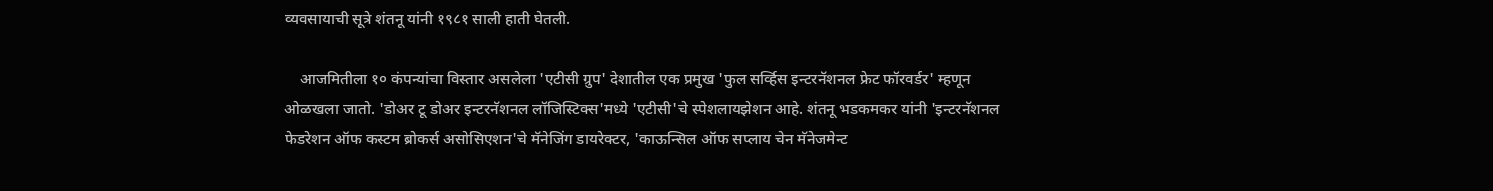व्यवसायाची सूत्रे शंतनू यांनी १९८१ साली हाती घेतली.

    आजमितीला १० कंपन्यांचा विस्तार असलेला 'एटीसी ग्रुप' देशातील एक प्रमुख 'फुल सर्व्हिस इन्टरनॅशनल फ्रेट फॉरवर्डर' म्हणून ओळखला जातो. 'डोअर टू डोअर इन्टरनॅशनल लॉजिस्टिक्स'मध्ये 'एटीसी'चे स्पेशलायझेशन आहे. शंतनू भडकमकर यांनी 'इन्टरनॅशनल फेडरेशन ऑफ कस्टम ब्रोकर्स असोसिएशन'चे मॅनेजिंग डायरेक्टर, 'काऊन्सिल ऑफ सप्लाय चेन मॅनेजमेन्ट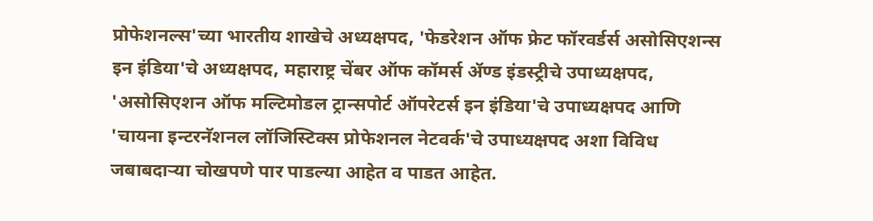प्रोफेशनल्स'च्या भारतीय शाखेचे अध्यक्षपद, 'फेडरेशन ऑफ फ्रेट फॉरवर्डर्स असोसिएशन्स इन इंडिया'चे अध्यक्षपद, महाराष्ट्र चेंबर ऑफ कॉमर्स ॲण्ड इंडस्ट्रीचे उपाध्यक्षपद, 'असोसिएशन ऑफ मल्टिमोडल ट्रान्सपोर्ट ऑपरेटर्स इन इंडिया'चे उपाध्यक्षपद आणि 'चायना इन्टरनॅशनल लॉजिस्टिक्स प्रोफेशनल नेटवर्क'चे उपाध्यक्षपद अशा विविध जबाबदार्‍या चोखपणे पार पाडल्या आहेत व पाडत आहेत.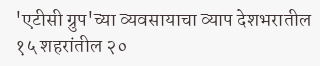'एटीसी ग्रुप'च्या व्यवसायाचा व्याप देशभरातील १५ शहरांतील २०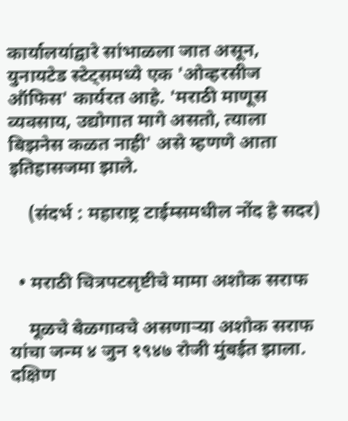कार्यालयांद्वारे सांभाळला जात असून, युनायटेड स्टेट्समध्ये एक 'ओव्हरसीज ऑफिस' कार्यरत आहे. 'मराठी माणूस व्यवसाय, उद्योगात मागे असतो, त्याला बिझनेस कळत नाही' असे म्हणणे आता इतिहासजमा झाले.

    (संदर्भ : महाराष्ट्र टाईम्समधील नोंद हे सदर)


  • मराठी चित्रपटसृष्टीचे मामा अशोक सराफ

    मूळचे बेळगावचे असणाऱ्या अशोक सराफ यांचा जन्म ४ जुन १९४७ रोजी मुंबईत झाला. दक्षिण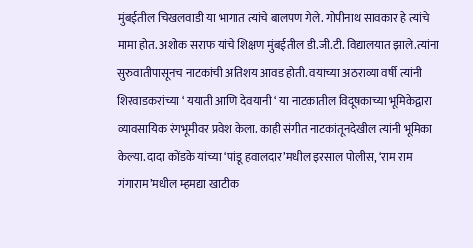मुंबईतील चिखलवाडी या भागात त्यांचे बालपण गेले. गोपीनाथ सावकार हे त्यांचे मामा होत. अशोक सराफ यांचे शिक्षण मुंबईतील डी.जी.टी. विद्यालयात झाले.त्यांना सुरुवातीपासूनच नाटकांची अतिशय आवड होती. वयाच्या अठराव्या वर्षी त्यांनी शिरवाडकरांच्या ‘ ययाती आणि देवयानी ‘ या नाटकातील विदूषकाच्या भूमिकेद्वारा व्यावसायिक रंगभूमीवर प्रवेश केला. काही संगीत नाटकांतूनदेखील त्यांनी भूमिका केल्या. दादा कोंडके यांच्या ‘पांडू हवालदार’मधील इरसाल पोलीस, ‘राम राम गंगाराम’मधील म्हमद्या खाटीक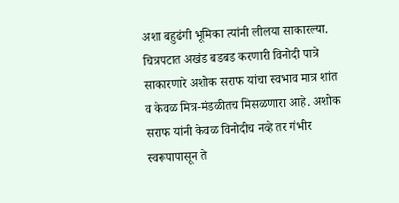अशा बहुढंगी भूमिका त्यांनी लीलया साकारल्या. चित्रपटात अखंड बडबड करणारी विनोदी पात्रे साकारणारे अशोक सराफ यांचा स्वभाव मात्र शांत व केवळ मित्र-मंडळीतच मिसळणारा आहे. अशोक सराफ यांनी केवळ विनोदीच नव्हे तर गंभीर स्वरूपापासून ते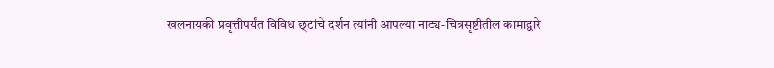खलनायकी प्रवृत्तीपर्यंत विविध छ्टांचे दर्शन त्यांनी आपल्या नाट्य-चित्रसृष्टीतील कामाद्वारे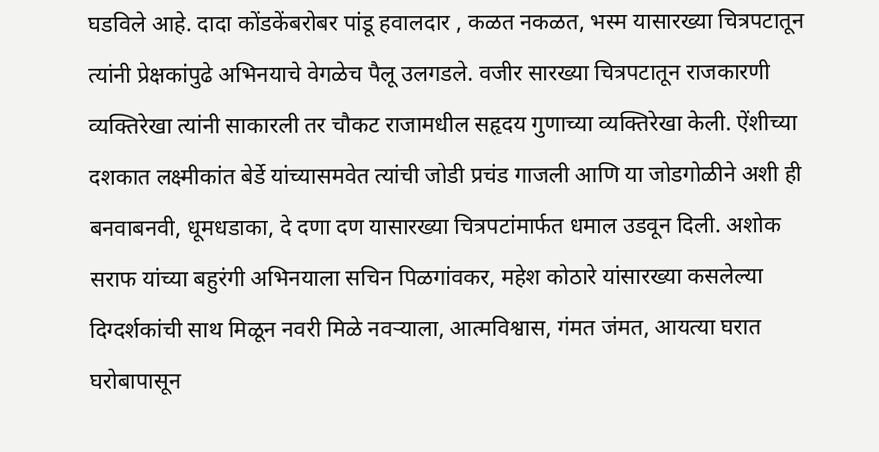घडविले आहे. दादा कोंडकेंबरोबर पांडू हवालदार , कळत नकळत, भस्म यासारख्या चित्रपटातून त्यांनी प्रेक्षकांपुढे अभिनयाचे वेगळेच पैलू उलगडले. वजीर सारख्या चित्रपटातून राजकारणी व्यक्तिरेखा त्यांनी साकारली तर चौकट राजामधील सहृदय गुणाच्या व्यक्तिरेखा केली. ऐंशीच्या दशकात लक्ष्मीकांत बेर्डे यांच्यासमवेत त्यांची जोडी प्रचंड गाजली आणि या जोडगोळीने अशी ही बनवाबनवी, धूमधडाका, दे दणा दण यासारख्या चित्रपटांमार्फत धमाल उडवून दिली. अशोक सराफ यांच्या बहुरंगी अभिनयाला सचिन पिळगांवकर, महेश कोठारे यांसारख्या कसलेल्या दिग्दर्शकांची साथ मिळून नवरी मिळे नवऱ्याला, आत्मविश्वास, गंमत जंमत, आयत्या घरात घरोबापासून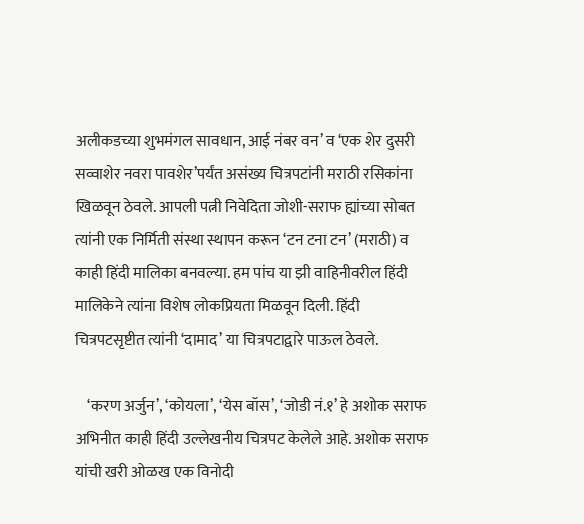अलीकडच्या शुभमंगल सावधान, आई नंबर वन’ व ‘एक शेर दुसरी सव्वाशेर नवरा पावशेर’पर्यंत असंख्य चित्रपटांनी मराठी रसिकांना खिळवून ठेवले. आपली पत्नी निवेदिता जोशी-सराफ ह्यांच्या सोबत त्यांनी एक निर्मिती संस्था स्थापन करून ‘टन टना टन’ (मराठी) व काही हिंदी मालिका बनवल्या. हम पांच या झी वाहिनीवरील हिंदी मालिकेने त्यांना विशेष लोकप्रियता मिळवून दिली. हिंदी चित्रपटसृष्टीत त्यांनी ‘दामाद’ या चित्रपटाद्वारे पाऊल ठेवले.

    ‘करण अर्जुन’, ‘कोयला’, ‘येस बॉस’, ‘जोडी नं.१’ हे अशोक सराफ अभिनीत काही हिंदी उल्लेखनीय चित्रपट केलेले आहे. अशोक सराफ यांची खरी ओळख एक विनोदी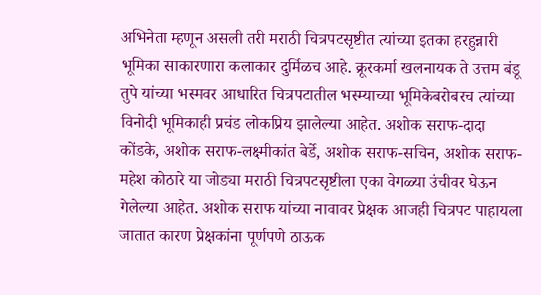अभिनेता म्हणून असली तरी मराठी चित्रपटसृष्टीत त्यांच्या इतका हरहुन्नारी भूमिका साकारणारा कलाकार दुर्मिळच आहे. क्रूरकर्मा खलनायक ते उत्तम बंडू तुपे यांच्या भस्मवर आधारित चित्रपटातील भस्म्याच्या भूमिकेबरोबरच त्यांच्या विनोदी भूमिकाही प्रचंड लोकप्रिय झालेल्या आहेत. अशोक सराफ-दादा कोंडके, अशोक सराफ-लक्ष्मीकांत बेर्डे, अशोक सराफ-सचिन, अशोक सराफ-महेश कोठारे या जोड्या मराठी चित्रपटसृष्टीला एका वेगळ्या उंचीवर घेऊन गेलेल्या आहेत. अशोक सराफ यांच्या नावावर प्रेक्षक आजही चित्रपट पाहायला जातात कारण प्रेक्षकांना पूर्णपणे ठाऊक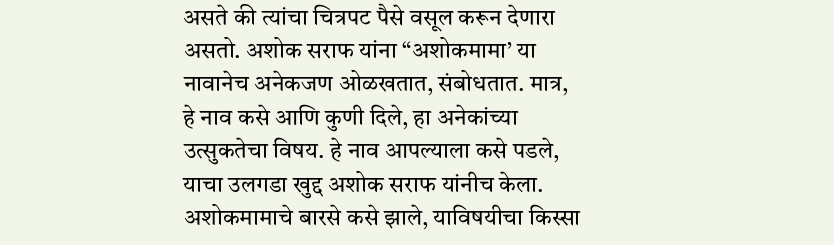असते की त्यांचा चित्रपट पैसे वसूल करून देणारा असतो. अशोक सराफ यांना “अशोकमामा’ या नावानेच अनेकजण ओळखतात, संबोधतात. मात्र, हे नाव कसे आणि कुणी दिले, हा अनेकांच्या उत्सुकतेचा विषय. हे नाव आपल्याला कसे पडले, याचा उलगडा खुद्द अशोक सराफ यांनीच केला. अशोकमामाचे बारसे कसे झाले, याविषयीचा किस्सा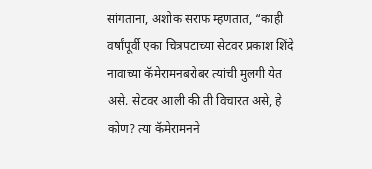सांगताना, अशोक सराफ म्हणतात, “काही वर्षांपूर्वी एका चित्रपटाच्या सेटवर प्रकाश शिंदे नावाच्या कॅमेरामनबरोबर त्यांची मुलगी येत असे. सेटवर आली की ती विचारत असे, हे कोण? त्या कॅमेरामनने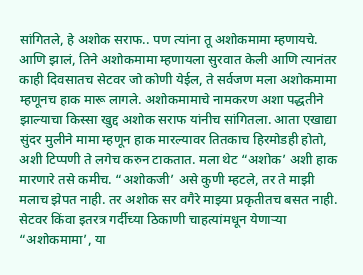सांगितले, हे अशोक सराफ.. पण त्यांना तू अशोकमामा म्हणायचे. आणि झालं, तिने अशोकमामा म्हणायला सुरवात केली आणि त्यानंतर काही दिवसातच सेटवर जो कोणी येईल, ते सर्वजण मला अशोकमामा म्हणूनच हाक मारू लागले. अशोकमामाचे नामकरण अशा पद्धतीने झाल्याचा किस्सा खुद्द अशोक सराफ यांनीच सांगितला. आता एखाद्या सुंदर मुलीने मामा म्हणून हाक मारल्यावर तितकाच हिरमोडही होतो, अशी टिप्पणी ते लगेच करुन टाकतात. मला थेट “अशोक’ अशी हाक मारणारे तसे कमीच. “अशोकजी’ असे कुणी म्हटले, तर ते माझी मलाच झेपत नाही. तर अशोक सर वगैरे माझ्या प्रकृतीतच बसत नाही. सेटवर किंवा इतरत्र गर्दीच्या ठिकाणी चाहत्यांमधून येणाऱ्या “अशोकमामा’, या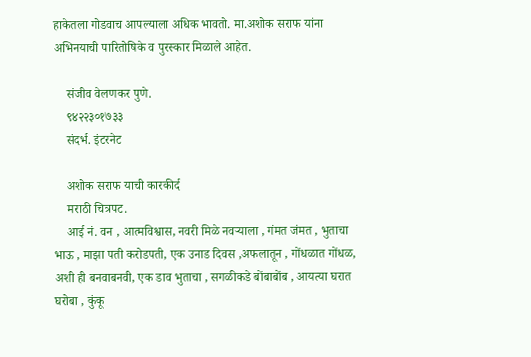हाकेतला गोडवाच आपल्याला अधिक भावतो. मा.अशोक सराफ यांना अभिनयाची पारितोषिके व पुरस्कार मिळाले आहेत.

    संजीव वेलणकर पुणे.
    ९४२२३०१७३३
    संदर्भ. इंटरनेट

    अशोक सराफ याची कारकीर्द
    मराठी चित्रपट.
    आई नं. वन , आत्मविश्वास, नवरी मिळे नवऱ्याला , गंमत जंमत , भुताचा भाऊ , माझा पती करोडपती, एक उनाड दिवस ,अफलातून , गोंधळात गोंधळ, अशी ही बनवाबनवी, एक डाव भुताचा , सगळीकडे बोंबाबोंब , आयत्या घरात घरोबा , कुंकू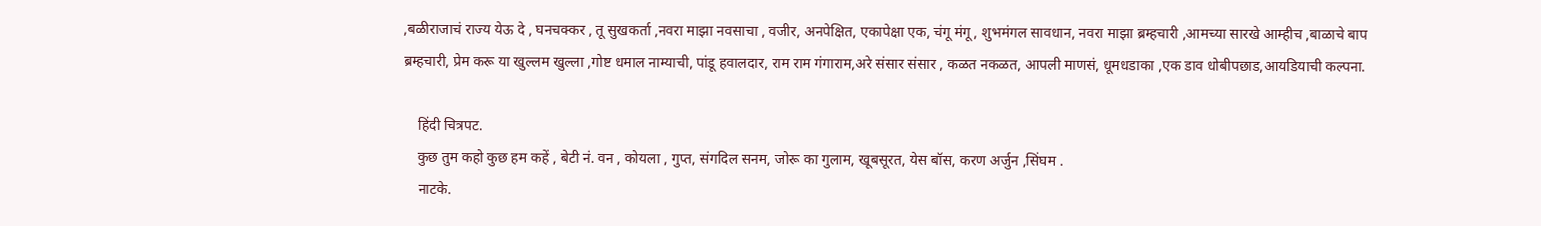,बळीराजाचं राज्य येऊ दे , घनचक्कर , तू सुखकर्ता ,नवरा माझा नवसाचा , वजीर, अनपेक्षित, एकापेक्षा एक, चंगू मंगू , शुभमंगल सावधान, नवरा माझा ब्रम्हचारी ,आमच्या सारखे आम्हीच ,बाळाचे बाप ब्रम्हचारी, प्रेम करू या खुल्लम खुल्ला ,गोष्ट धमाल नाम्याची, पांडू हवालदार, राम राम गंगाराम,अरे संसार संसार , कळत नकळत, आपली माणसं, धूमधडाका ,एक डाव धोबीपछाड,आयडियाची कल्पना.

    हिंदी चित्रपट.
    कुछ तुम कहो कुछ हम कहें , बेटी नं. वन , कोयला , गुप्त, संगदिल सनम, जोरू का गुलाम, खूबसूरत, येस बॉस, करण अर्जुन ,सिंघम .
    नाटके.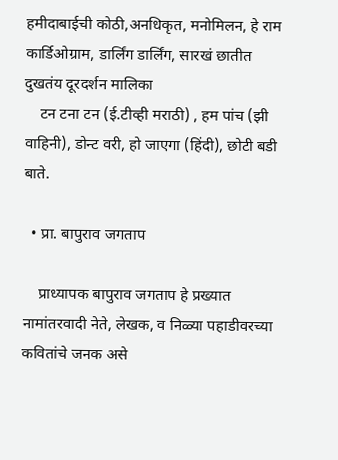हमीदाबाईची कोठी,अनधिकृत, मनोमिलन, हे राम कार्डिओग्राम, डार्लिंग डार्लिंग, सारखं छातीत दुखतंय दूरदर्शन मालिका
    टन टना टन (ई.टीव्ही मराठी) , हम पांच (झी वाहिनी), डोन्ट वरी, हो जाएगा (हिंदी), छोटी बडी बाते.

  • प्रा. बापुराव जगताप

    प्राध्यापक बापुराव जगताप हे प्रख्यात नामांतरवादी नेते, लेखक, व निळ्या पहाडीवरच्या कवितांचे जनक असे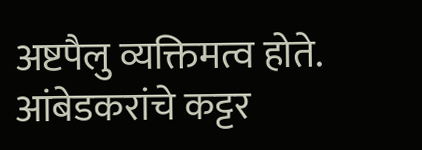अष्टपैलु व्यक्तिमत्व होते. आंबेडकरांचे कट्टर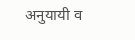अनुयायी व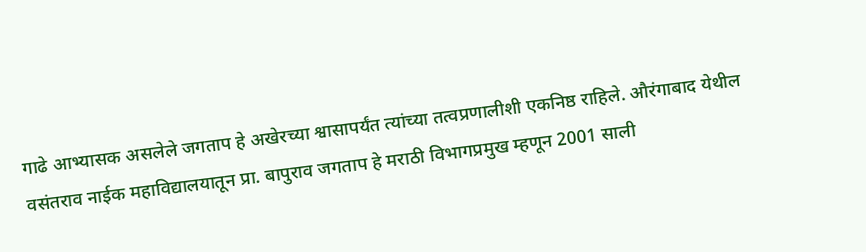गाढे आभ्यासक असलेले जगताप हे अखेरच्या श्वासापर्यंत त्यांच्या तत्वप्रणालीशी एकनिष्ठ राहिले. औरंगाबाद येथील वसंतराव नाईक महाविद्यालयातून प्रा. बापुराव जगताप हे मराठी विभागप्रमुख म्हणून 2001 साली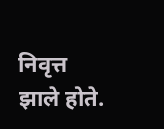निवृत्त झाले होते.